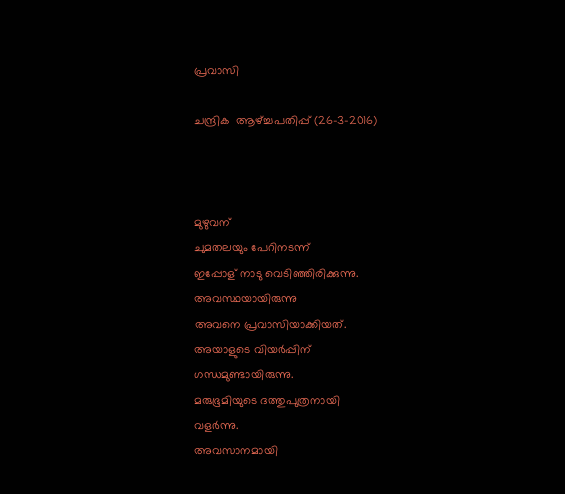പ്രവാസി

ചന്ദ്രിക  ആഴ്ച്ചപതിപ്പ് (26-3-2016)



മുഴുവന്
ചുമതലയും പേറിനടന്ന്
ഇപ്പോള് നാടു വെടിഞ്ഞിരിക്കുന്നു.
അവസ്ഥയായിരുന്നു
അവനെ പ്രവാസിയാക്കിയത്.
അയാളുടെ വിയർപ്പിന്
ഗന്ധമുണ്ടായിരുന്നു.
മരുഭൂമിയുടെ ദത്തുപുത്രനായി
വളർന്നു.
അവസാനമായി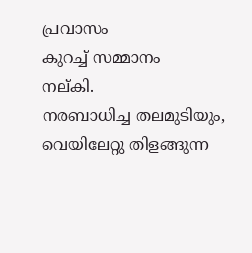പ്രവാസം
കുറച്ച് സമ്മാനം
നല്കി.
നരബാധിച്ച തലമുടിയും,
വെയിലേറ്റു തിളങ്ങുന്ന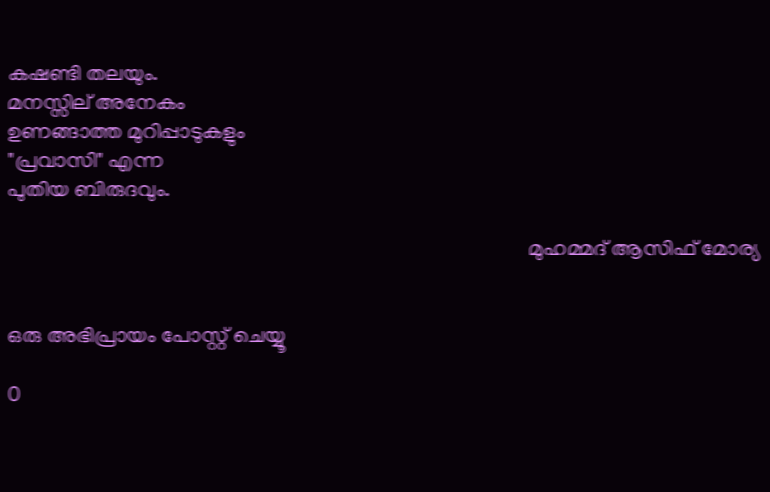കഷണ്ടി തലയും.
മനസ്സില് അനേകം
ഉണങ്ങാത്ത മുറിപ്പാടുകളും
"പ്രവാസി" എന്ന
പുതിയ ബിരുദവും.

                                                                                                 മുഹമ്മദ് ആസിഫ് മോര്യ


ഒരു അഭിപ്രായം പോസ്റ്റ് ചെയ്യൂ

0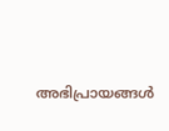അഭിപ്രായങ്ങള്‍